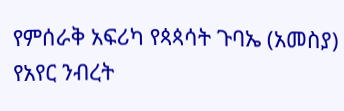የምሰራቅ አፍሪካ የጳጳሳት ጉባኤ (አመስያ) የአየር ንብረት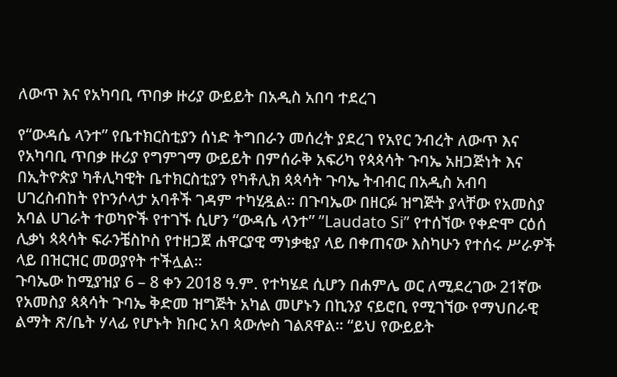ለውጥ እና የአካባቢ ጥበቃ ዙሪያ ውይይት በአዲስ አበባ ተደረገ

የ“ውዳሴ ላንተ” የቤተክርስቲያን ሰነድ ትግበራን መሰረት ያደረገ የአየር ንብረት ለውጥ እና የአካባቢ ጥበቃ ዙሪያ የግምገማ ውይይት በምሰራቅ አፍሪካ የጳጳሳት ጉባኤ አዘጋጅነት እና በኢትዮጵያ ካቶሊካዊት ቤተክርስቲያን የካቶሊክ ጳጳሳት ጉባኤ ትብብር በአዲስ አብባ ሀገረስብከት የኮንሶላታ አባቶች ገዳም ተካሂዷል። በጉባኤው በዘርፉ ዝግጅት ያላቸው የአመስያ አባል ሀገራት ተወካዮች የተገኙ ሲሆን “ውዳሴ ላንተ” ”Laudato Si” የተሰኘው የቀድሞ ርዕሰ ሊቃነ ጳጳሳት ፍራንቼስኮስ የተዘጋጀ ሐዋርያዊ ማነቃቂያ ላይ በቀጠናው እስካሁን የተሰሩ ሥራዎች ላይ በዝርዝር መወያየት ተችሏል።
ጉባኤው ከሚያዝያ 6 – 8 ቀን 2018 ዓ.ም. የተካሄደ ሲሆን በሐምሌ ወር ለሚደረገው 21ኛው የአመስያ ጳጳሳት ጉባኤ ቅድመ ዝግጅት አካል መሆኑን በኪንያ ናይሮቢ የሚገኘው የማህበራዊ ልማት ጽ/ቤት ሃላፊ የሆኑት ክቡር አባ ጳውሎስ ገልጸዋል። “ይህ የውይይት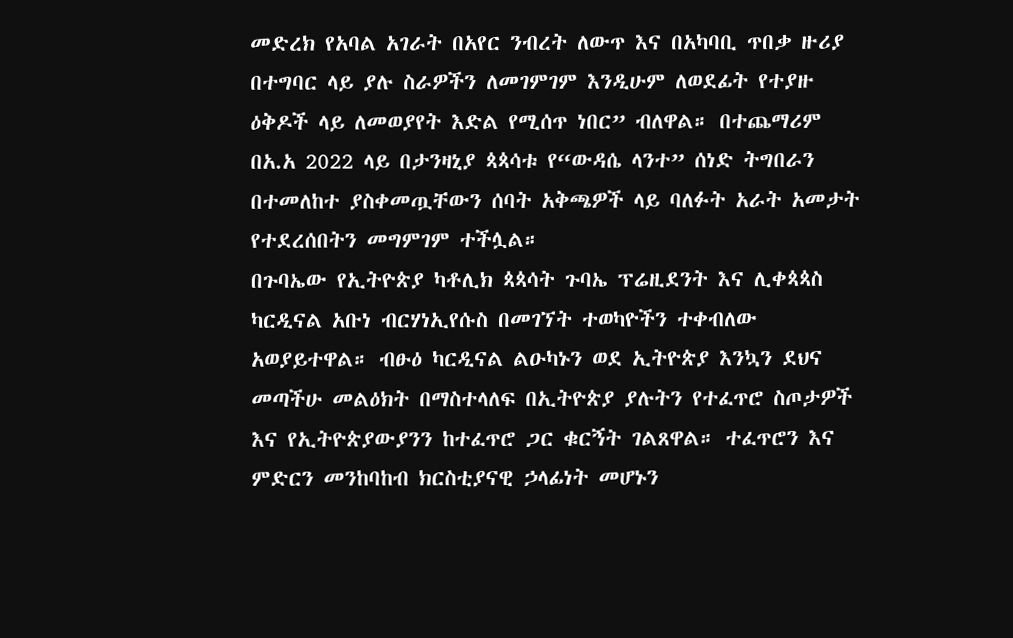መድረክ የአባል አገራት በአየር ንብረት ለውጥ እና በአካባቢ ጥበቃ ዙሪያ በተግባር ላይ ያሉ ስራዎችን ለመገምገም እንዲሁም ለወደፊት የተያዙ ዕቅዶች ላይ ለመወያየት እድል የሚሰጥ ነበር” ብለዋል። በተጨማሪም በአ.አ 2022 ላይ በታንዛኒያ ጳጳሳቱ የ“ውዳሴ ላንተ” ሰነድ ትግበራን በተመለከተ ያስቀመጧቸውን ሰባት አቅጫዎች ላይ ባለፉት አራት አመታት የተደረሰበትን መግምገም ተችሏል።
በጉባኤው የኢትዮጵያ ካቶሊክ ጳጳሳት ጉባኤ ፕሬዚደንት እና ሊቀጳጳስ ካርዲናል አቡነ ብርሃነኢየሱስ በመገኘት ተወካዮችን ተቀብለው አወያይተዋል። ብፁዕ ካርዲናል ልዑካኑን ወደ ኢትዮጵያ እንኳን ደህና መጣችሁ መልዕክት በማስተላለፍ በኢትዮጵያ ያሉትን የተፈጥሮ ስጦታዎች እና የኢትዮጵያውያንን ከተፈጥሮ ጋር ቁርኝት ገልጸዋል። ተፈጥሮን እና ምድርን መንከባከብ ክርስቲያናዊ ኃላፊነት መሆኑን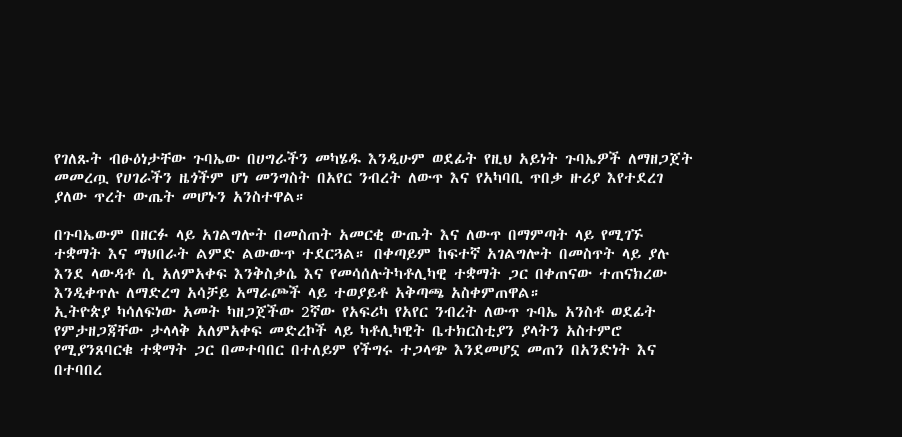የገለጹት ብፁዕነታቸው ጉባኤው በሀግራችን መካሄዱ እንዲሁም ወደፊት የዚህ አይነት ጉባኤዎች ለማዘጋጀት መመረጧ የሀገራችን ዜጎችም ሆነ መንግስት በአየር ንብረት ለውጥ እና የአካባቢ ጥበቃ ዙሪያ እየተደረገ ያለው ጥረት ውጤት መሆኑን አንስተዋል።

በጉባኤውም በዘርፉ ላይ አገልግሎት በመስጠት አመርቂ ውጤት እና ለውጥ በማምጣት ላይ የሚገኙ ተቋማት እና ማህበራት ልምድ ልውውጥ ተደርጓል። በቀጣይም ከፍተኛ አገልግሎት በመስጥት ላይ ያሉ እንደ ላውዳቶ ሲ አለምአቀፍ እንቅስቃሴ እና የመሳሰሉትካቶሊካዊ ተቋማት ጋር በቀጠናው ተጠናክረው እንዲቀጥሉ ለማድረግ አሳቻይ አማራጮች ላይ ተወያይቶ አቅጣጫ አስቀምጠዋል።
ኢትዮጵያ ካሳለፍነው አመት ካዘጋጀችው 2ኛው የአፍሪካ የአየር ንብረት ለውጥ ጉባኤ አንስቶ ወደፊት የምታዘጋጃቸው ታላላቅ አለምአቀፍ መድረኮች ላይ ካቶሊካዊት ቤተክርስቲያን ያላትን አስተምሮ የሚያንጸባርቁ ተቋማት ጋር በመተባበር በተለይም የችግሩ ተጋላጭ እንደመሆኗ መጠን በአንድነት እና በተባበረ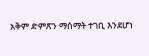አቅም ድምጽን ማሰማት ተገቢ እንደሆነ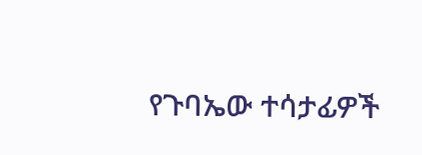የጉባኤው ተሳታፊዎች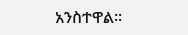አንስተዋል።